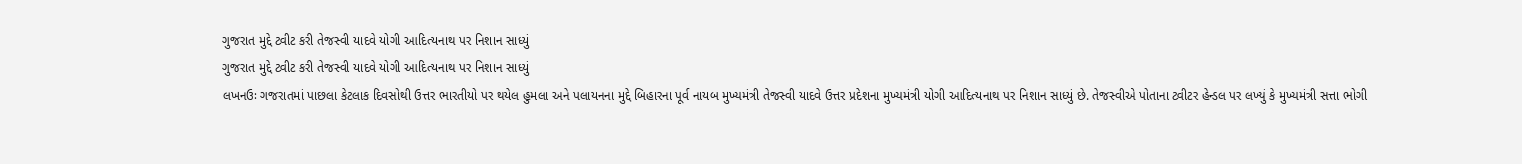ગુજરાત મુદ્દે ટ્વીટ કરી તેજસ્વી યાદવે યોગી આદિત્યનાથ પર નિશાન સાધ્યું
ગુજરાત મુદ્દે ટ્વીટ કરી તેજસ્વી યાદવે યોગી આદિત્યનાથ પર નિશાન સાધ્યું
લખનઉઃ ગજરાતમાં પાછલા કેટલાક દિવસોથી ઉત્તર ભારતીયો પર થયેલ હુમલા અને પલાયનના મુદ્દે બિહારના પૂર્વ નાયબ મુખ્યમંત્રી તેજસ્વી યાદવે ઉત્તર પ્રદેશના મુખ્યમંત્રી યોગી આદિત્યનાથ પર નિશાન સાધ્યું છે. તેજસ્વીએ પોતાના ટ્વીટર હેન્ડલ પર લખ્યું કે મુખ્યમંત્રી સત્તા ભોગી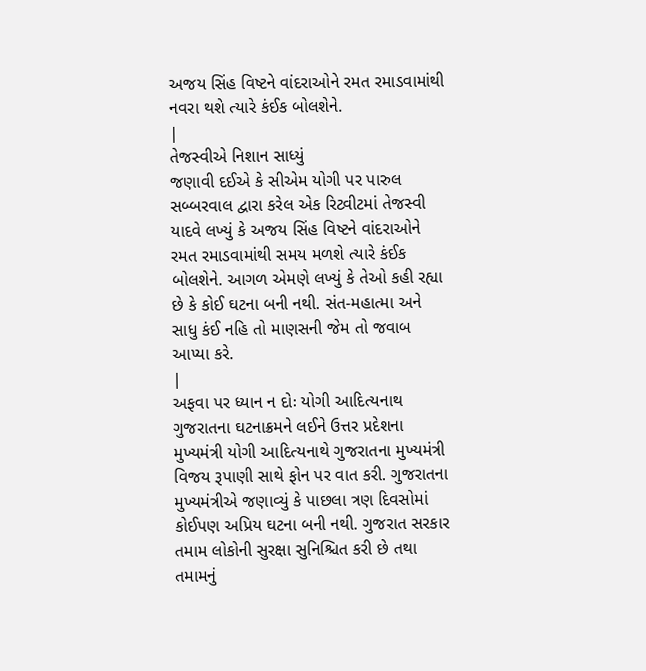અજય સિંહ વિષ્ટને વાંદરાઓને રમત રમાડવામાંથી નવરા થશે ત્યારે કંઈક બોલશેને.
|
તેજસ્વીએ નિશાન સાધ્યું
જણાવી દઈએ કે સીએમ યોગી પર પારુલ સબ્બરવાલ દ્વારા કરેલ એક રિટ્વીટમાં તેજસ્વી યાદવે લખ્યું કે અજય સિંહ વિષ્ટને વાંદરાઓને રમત રમાડવામાંથી સમય મળશે ત્યારે કંઈક બોલશેને. આગળ એમણે લખ્યું કે તેઓ કહી રહ્યા છે કે કોઈ ઘટના બની નથી. સંત-મહાત્મા અને સાધુ કંઈ નહિ તો માણસની જેમ તો જવાબ આપ્યા કરે.
|
અફવા પર ધ્યાન ન દોઃ યોગી આદિત્યનાથ
ગુજરાતના ઘટનાક્રમને લઈને ઉત્તર પ્રદેશના મુખ્યમંત્રી યોગી આદિત્યનાથે ગુજરાતના મુખ્યમંત્રી વિજય રૂપાણી સાથે ફોન પર વાત કરી. ગુજરાતના મુખ્યમંત્રીએ જણાવ્યું કે પાછલા ત્રણ દિવસોમાં કોઈપણ અપ્રિય ઘટના બની નથી. ગુજરાત સરકાર તમામ લોકોની સુરક્ષા સુનિશ્ચિત કરી છે તથા તમામનું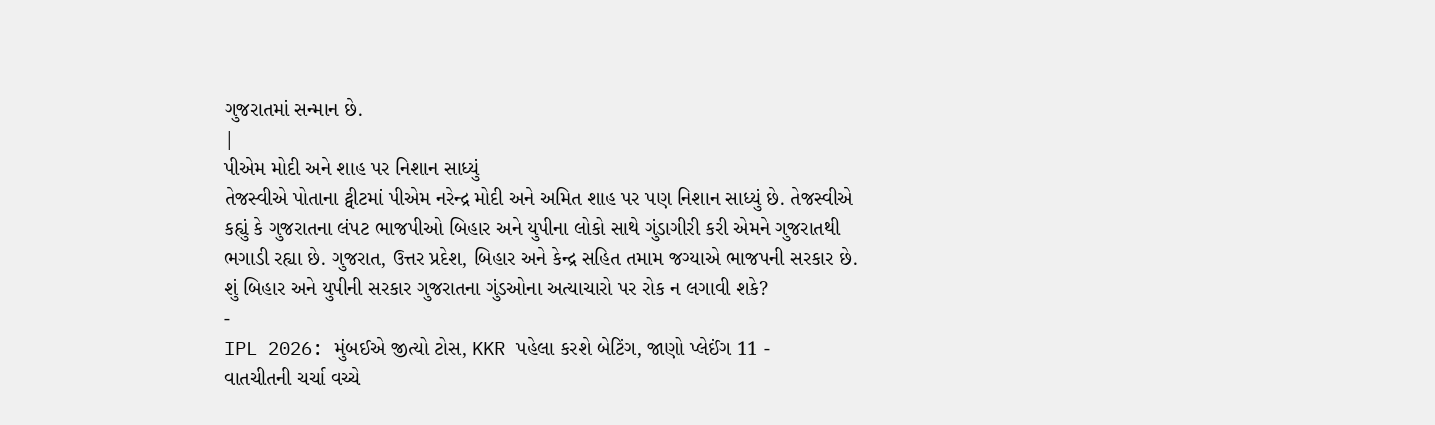ગુજરાતમાં સન્માન છે.
|
પીએમ મોદી અને શાહ પર નિશાન સાધ્યું
તેજસ્વીએ પોતાના ટ્વીટમાં પીએમ નરેન્દ્ર મોદી અને અમિત શાહ પર પણ નિશાન સાધ્યું છે. તેજસ્વીએ કહ્યું કે ગુજરાતના લંપટ ભાજપીઓ બિહાર અને યુપીના લોકો સાથે ગુંડાગીરી કરી એમને ગુજરાતથી ભગાડી રહ્યા છે. ગુજરાત, ઉત્તર પ્રદેશ, બિહાર અને કેન્દ્ર સહિત તમામ જગ્યાએ ભાજપની સરકાર છે. શું બિહાર અને યુપીની સરકાર ગુજરાતના ગુંડઓના અત્યાચારો પર રોક ન લગાવી શકે?
-
IPL 2026: મુંબઈએ જીત્યો ટોસ, KKR પહેલા કરશે બેટિંગ, જાણો પ્લેઈંગ 11 -
વાતચીતની ચર્ચા વચ્ચે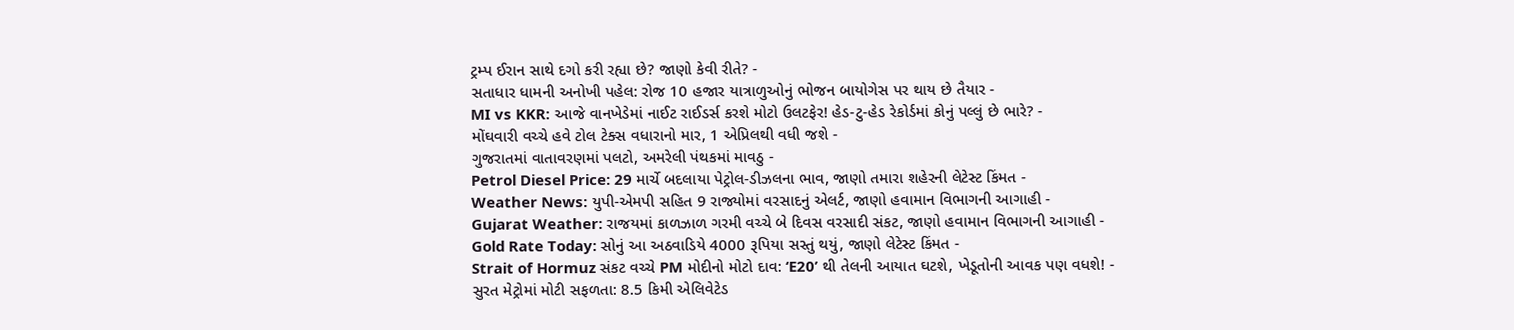ટ્રમ્પ ઈરાન સાથે દગો કરી રહ્યા છે? જાણો કેવી રીતે? -
સતાધાર ધામની અનોખી પહેલ: રોજ 10 હજાર યાત્રાળુઓનું ભોજન બાયોગેસ પર થાય છે તૈયાર -
MI vs KKR: આજે વાનખેડેમાં નાઈટ રાઈડર્સ કરશે મોટો ઉલટફેર! હેડ-ટુ-હેડ રેકોર્ડમાં કોનું પલ્લું છે ભારે? -
મોંઘવારી વચ્ચે હવે ટોલ ટેક્સ વધારાનો માર, 1 એપ્રિલથી વધી જશે -
ગુજરાતમાં વાતાવરણમાં પલટો, અમરેલી પંથકમાં માવઠુ -
Petrol Diesel Price: 29 માર્ચે બદલાયા પેટ્રોલ-ડીઝલના ભાવ, જાણો તમારા શહેરની લેટેસ્ટ કિંમત -
Weather News: યુપી-એમપી સહિત 9 રાજ્યોમાં વરસાદનું એલર્ટ, જાણો હવામાન વિભાગની આગાહી -
Gujarat Weather: રાજયમાં કાળઝાળ ગરમી વચ્ચે બે દિવસ વરસાદી સંકટ, જાણો હવામાન વિભાગની આગાહી -
Gold Rate Today: સોનું આ અઠવાડિયે 4000 રૂપિયા સસ્તું થયું, જાણો લેટેસ્ટ કિંમત -
Strait of Hormuz સંકટ વચ્ચે PM મોદીનો મોટો દાવ: ‘E20’ થી તેલની આયાત ઘટશે, ખેડૂતોની આવક પણ વધશે! -
સુરત મેટ્રોમાં મોટી સફળતા: 8.5 કિમી એલિવેટેડ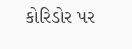કોરિડોર પર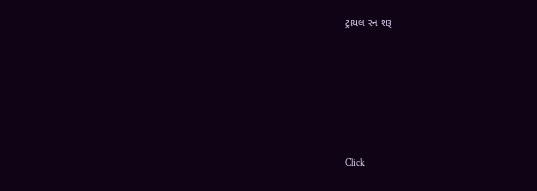ટ્રાયલ રન શરૂ






Click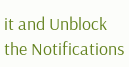it and Unblock the Notifications